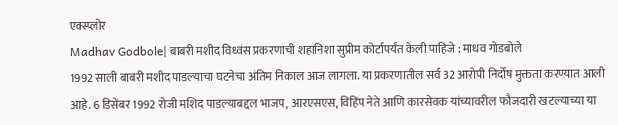एक्स्प्लोर
Madhav Godbole| बाबरी मशीद विध्वंस प्रकरणाची शहानिशा सुप्रीम कोर्टापर्यंत केली पाहिजे : माधव गोडबोले
1992 साली बाबरी मशीद पाडल्याचा घटनेचा अंतिम निकाल आज लागला. या प्रकरणातील सर्व 32 आरोपी निर्दोष मुक्तता करण्यात आली आहे. 6 डिसेंबर 1992 रोजी मशिद पाडल्याबद्दल भाजप, आरएसएस, विहिंप नेते आणि कारसेवक यांच्यावरील फौजदारी खटल्याच्या या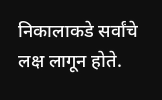निकालाकडे सर्वांचे लक्ष लागून होते.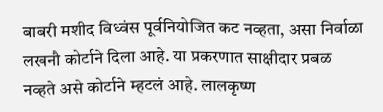बाबरी मशीद विध्वंस पूर्वनियोजित कट नव्हता, असा निर्वाळा लखनौ कोर्टाने दिला आहे. या प्रकरणात साक्षीदार प्रबळ नव्हते असे कोर्टाने म्हटलं आहे. लालकृष्ण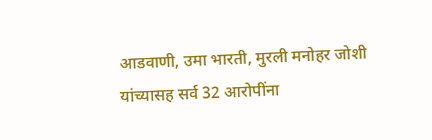आडवाणी, उमा भारती, मुरली मनोहर जोशी यांच्यासह सर्व 32 आरोपींना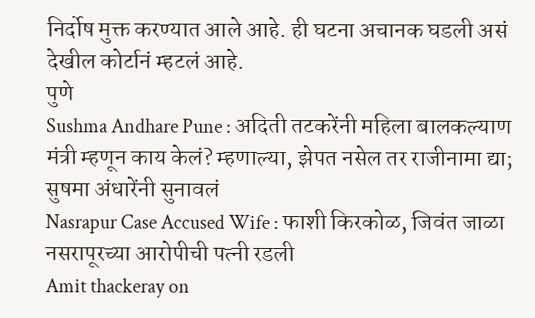निर्दोष मुक्त करण्यात आले आहे. ही घटना अचानक घडली असं देखील कोर्टानं म्हटलं आहे.
पुणे
Sushma Andhare Pune : अदिती तटकरेंनी महिला बालकल्याण मंत्री म्हणून काय केलं? म्हणाल्या, झेपत नसेल तर राजीनामा द्या; सुषमा अंधारेंनी सुनावलं
Nasrapur Case Accused Wife : फाशी किरकोळ, जिवंत जाळा नसरापूरच्या आरोपीची पत्नी रडली
Amit thackeray on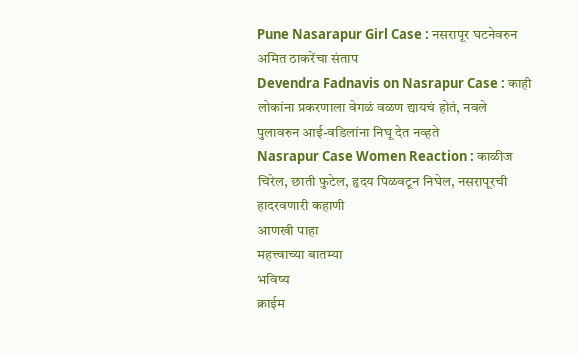Pune Nasarapur Girl Case : नसरापूर घटनेवरुन अमित ठाकरेंचा संताप
Devendra Fadnavis on Nasrapur Case : काही लोकांना प्रकरणाला वेगळं वळण द्यायचं होतं, नवले पुलावरुन आई-वडिलांना निघू देत नव्हते
Nasrapur Case Women Reaction : काळीज चिरेल, छाती फुटेल, हृदय पिळवटून निघेल, नसरापूरची हादरवणारी कहाणी
आणखी पाहा
महत्त्वाच्या बातम्या
भविष्य
क्राईम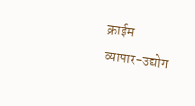क्राईम
व्यापार-उद्योग